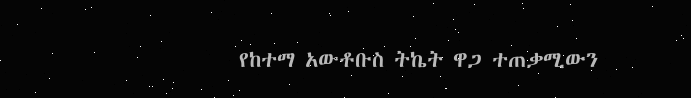የከተማ አውቶቡስ ትኬት ዋጋ ተጠቃሚውን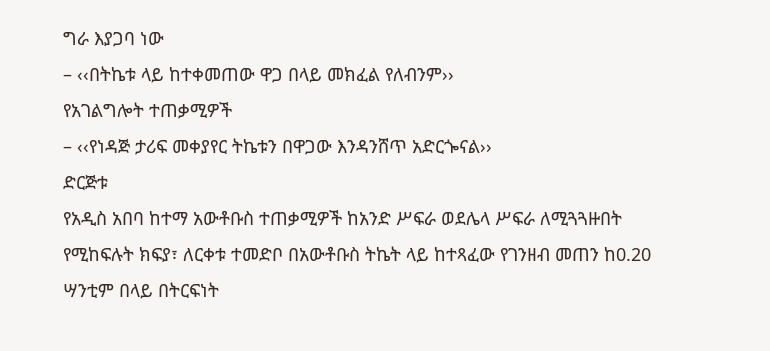ግራ እያጋባ ነው
– ‹‹በትኬቱ ላይ ከተቀመጠው ዋጋ በላይ መክፈል የለብንም››
የአገልግሎት ተጠቃሚዎች
– ‹‹የነዳጅ ታሪፍ መቀያየር ትኬቱን በዋጋው እንዳንሸጥ አድርጐናል››
ድርጅቱ
የአዲስ አበባ ከተማ አውቶቡስ ተጠቃሚዎች ከአንድ ሥፍራ ወደሌላ ሥፍራ ለሚጓጓዙበት የሚከፍሉት ክፍያ፣ ለርቀቱ ተመድቦ በአውቶቡስ ትኬት ላይ ከተጻፈው የገንዘብ መጠን ከ0.20 ሣንቲም በላይ በትርፍነት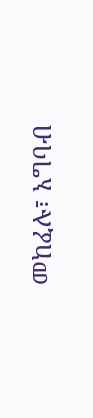መከፈሉ፣ አግባብ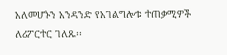አለመሆኑን አንዳንድ የአገልግሎቱ ተጠቃሚዎች ለሪፖርተር ገለጹ፡፡